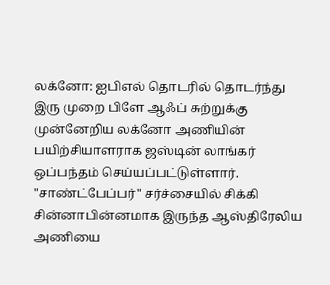லக்னோ: ஐபிஎல் தொடரில் தொடர்ந்து இரு முறை பிளே ஆஃப் சுற்றுக்கு முன்னேறிய லக்னோ அணியின் பயிற்சியாளராக ஜஸ்டின் லாங்கர் ஒப்பந்தம் செய்யப்பட்டுள்ளார்.
"சாண்ட்பேப்பர்" சர்ச்சையில் சிக்கி சின்னாபின்னமாக இருந்த ஆஸ்திரேலிய அணியை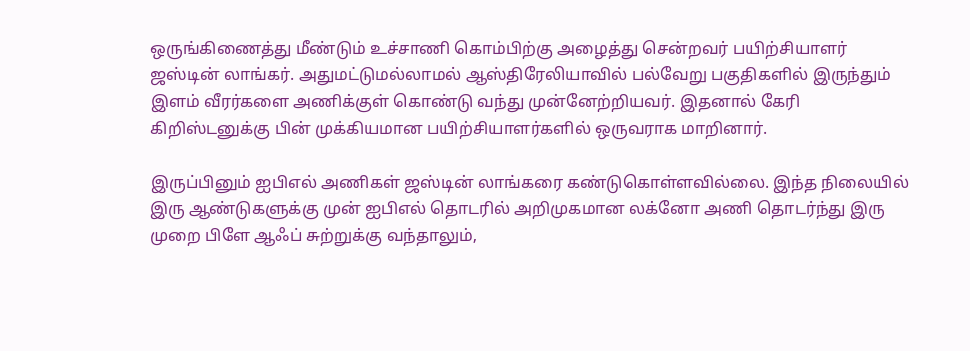ஒருங்கிணைத்து மீண்டும் உச்சாணி கொம்பிற்கு அழைத்து சென்றவர் பயிற்சியாளர் ஜஸ்டின் லாங்கர். அதுமட்டுமல்லாமல் ஆஸ்திரேலியாவில் பல்வேறு பகுதிகளில் இருந்தும் இளம் வீரர்களை அணிக்குள் கொண்டு வந்து முன்னேற்றியவர். இதனால் கேரி கிறிஸ்டனுக்கு பின் முக்கியமான பயிற்சியாளர்களில் ஒருவராக மாறினார்.

இருப்பினும் ஐபிஎல் அணிகள் ஜஸ்டின் லாங்கரை கண்டுகொள்ளவில்லை. இந்த நிலையில் இரு ஆண்டுகளுக்கு முன் ஐபிஎல் தொடரில் அறிமுகமான லக்னோ அணி தொடர்ந்து இரு முறை பிளே ஆஃப் சுற்றுக்கு வந்தாலும்,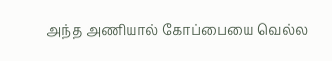அந்த அணியால் கோப்பையை வெல்ல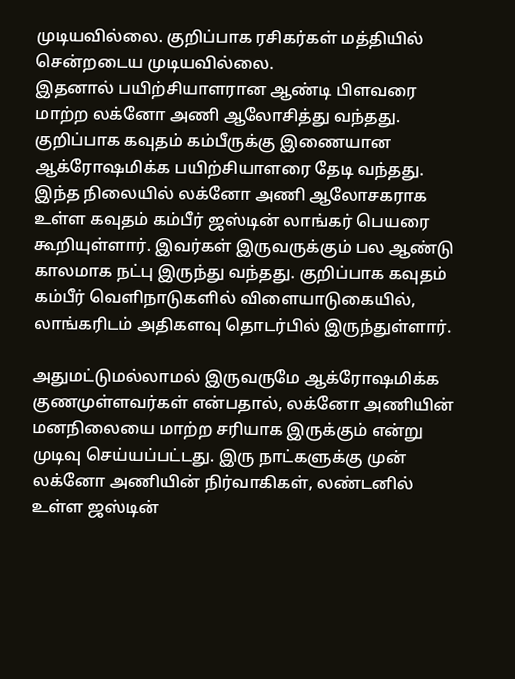முடியவில்லை. குறிப்பாக ரசிகர்கள் மத்தியில் சென்றடைய முடியவில்லை.
இதனால் பயிற்சியாளரான ஆண்டி பிளவரை மாற்ற லக்னோ அணி ஆலோசித்து வந்தது. குறிப்பாக கவுதம் கம்பீருக்கு இணையான ஆக்ரோஷமிக்க பயிற்சியாளரை தேடி வந்தது. இந்த நிலையில் லக்னோ அணி ஆலோசகராக உள்ள கவுதம் கம்பீர் ஜஸ்டின் லாங்கர் பெயரை கூறியுள்ளார். இவர்கள் இருவருக்கும் பல ஆண்டு காலமாக நட்பு இருந்து வந்தது. குறிப்பாக கவுதம் கம்பீர் வெளிநாடுகளில் விளையாடுகையில், லாங்கரிடம் அதிகளவு தொடர்பில் இருந்துள்ளார்.

அதுமட்டுமல்லாமல் இருவருமே ஆக்ரோஷமிக்க குணமுள்ளவர்கள் என்பதால், லக்னோ அணியின் மனநிலையை மாற்ற சரியாக இருக்கும் என்று முடிவு செய்யப்பட்டது. இரு நாட்களுக்கு முன் லக்னோ அணியின் நிர்வாகிகள், லண்டனில் உள்ள ஜஸ்டின்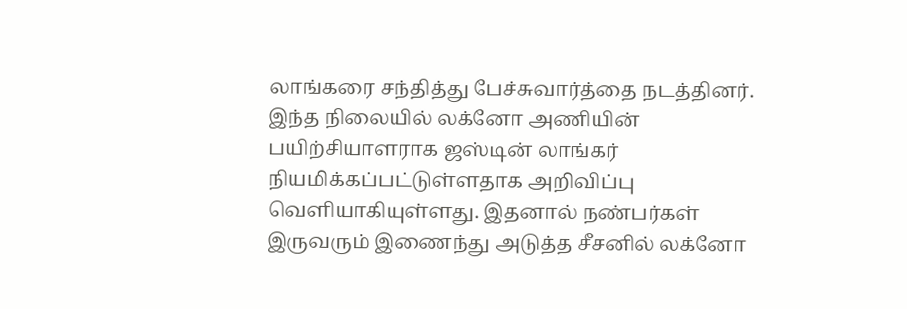லாங்கரை சந்தித்து பேச்சுவார்த்தை நடத்தினர். இந்த நிலையில் லக்னோ அணியின் பயிற்சியாளராக ஜஸ்டின் லாங்கர் நியமிக்கப்பட்டுள்ளதாக அறிவிப்பு வெளியாகியுள்ளது. இதனால் நண்பர்கள் இருவரும் இணைந்து அடுத்த சீசனில் லக்னோ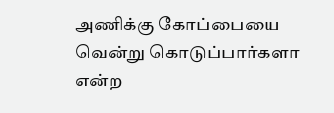அணிக்கு கோப்பையை வென்று கொடுப்பார்களா என்ற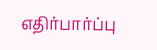எதிர்பார்ப்பு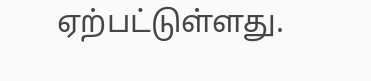ஏற்பட்டுள்ளது.